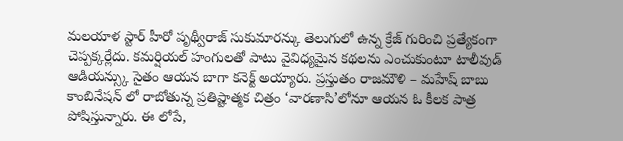మలయాళ స్టార్ హీరో పృథ్వీరాజ్ సుకుమారన్కు తెలుగులో ఉన్న క్రేజ్ గురించి ప్రత్యేకంగా చెప్పక్కర్లేదు. కమర్షియల్ హంగులతో పాటు వైవిధ్యమైన కథలను ఎంచుకుంటూ టాలీవుడ్ ఆడియన్స్కు సైతం ఆయన బాగా కనెక్ట్ అయ్యారు. ప్రస్తుతం రాజమౌళి – మహేష్ బాబు కాంబినేషన్ లో రాబోతున్న ప్రతిష్టాత్మక చిత్రం ‘వారణాసి’లోనూ ఆయన ఓ కీలక పాత్ర పోషిస్తున్నారు. ఈ లోపే,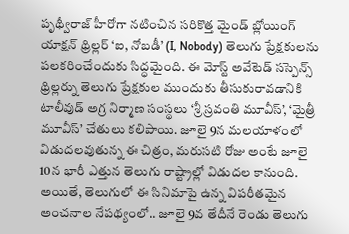పృథ్వీరాజ్ హీరోగా నటించిన సరికొత్త మైండ్ బ్లోయింగ్ యాక్షన్ థ్రిల్లర్ ‘ఐ, నోబడీ’ (I, Nobody) తెలుగు ప్రేక్షకులను పలకరించేందుకు సిద్ధమైంది. ఈ మోస్ట్ అవేటెడ్ సస్పెన్స్ థ్రిల్లర్ను తెలుగు ప్రేక్షకుల ముందుకు తీసుకురావడానికి టాలీవుడ్ అగ్ర నిర్మాణ సంస్థలు ‘శ్రీ స్రవంతి మూవీస్’, ‘మైత్రీ మూవీస్’ చేతులు కలిపాయి. జూలై 9న మలయాళంలో విడుదలవుతున్న ఈ చిత్రం, మరుసటి రోజు అంటే జూలై 10న భారీ ఎత్తున తెలుగు రాష్ట్రాల్లో విడుదల కానుంది. అయితే, తెలుగులో ఈ సినిమాపై ఉన్న విపరీతమైన అంచనాల నేపథ్యంలో.. జూలై 9వ తేదీనే రెండు తెలుగు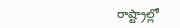రాష్ట్రాల్లో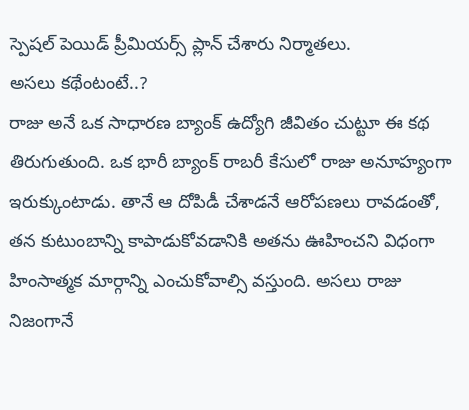స్పెషల్ పెయిడ్ ప్రీమియర్స్ ప్లాన్ చేశారు నిర్మాతలు.
అసలు కథేంటంటే..?
రాజు అనే ఒక సాధారణ బ్యాంక్ ఉద్యోగి జీవితం చుట్టూ ఈ కథ తిరుగుతుంది. ఒక భారీ బ్యాంక్ రాబరీ కేసులో రాజు అనూహ్యంగా ఇరుక్కుంటాడు. తానే ఆ దోపిడీ చేశాడనే ఆరోపణలు రావడంతో, తన కుటుంబాన్ని కాపాడుకోవడానికి అతను ఊహించని విధంగా హింసాత్మక మార్గాన్ని ఎంచుకోవాల్సి వస్తుంది. అసలు రాజు నిజంగానే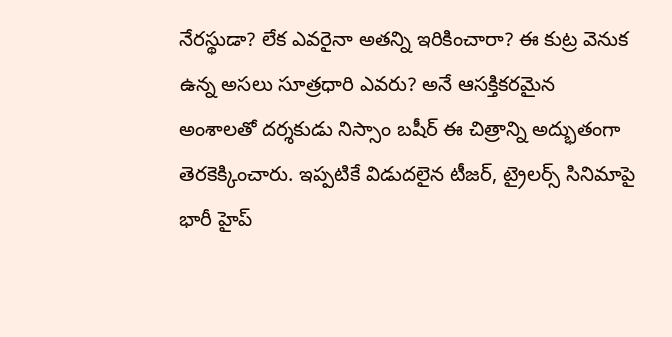నేరస్థుడా? లేక ఎవరైనా అతన్ని ఇరికించారా? ఈ కుట్ర వెనుక ఉన్న అసలు సూత్రధారి ఎవరు? అనే ఆసక్తికరమైన అంశాలతో దర్శకుడు నిస్సాం బషీర్ ఈ చిత్రాన్ని అద్భుతంగా తెరకెక్కించారు. ఇప్పటికే విడుదలైన టీజర్, ట్రైలర్స్ సినిమాపై భారీ హైప్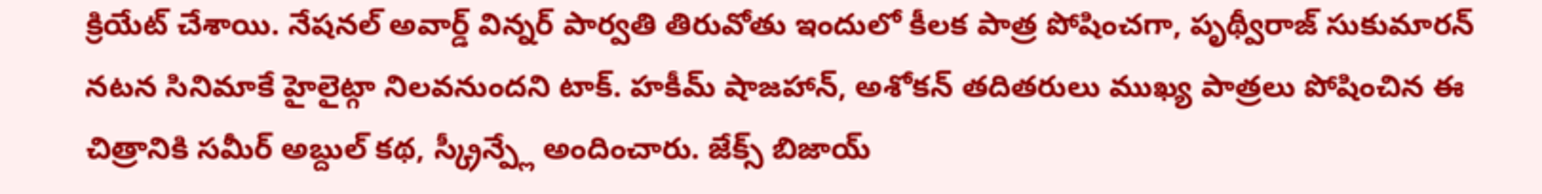క్రియేట్ చేశాయి. నేషనల్ అవార్డ్ విన్నర్ పార్వతి తిరువోతు ఇందులో కీలక పాత్ర పోషించగా, పృథ్వీరాజ్ సుకుమారన్ నటన సినిమాకే హైలైట్గా నిలవనుందని టాక్. హకీమ్ షాజహాన్, అశోకన్ తదితరులు ముఖ్య పాత్రలు పోషించిన ఈ చిత్రానికి సమీర్ అబ్దుల్ కథ, స్క్రీన్ప్లే అందించారు. జేక్స్ బిజాయ్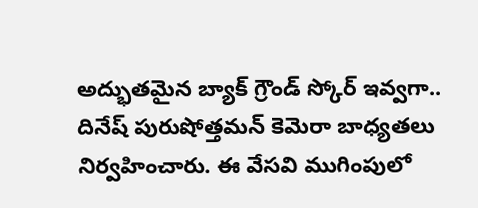అద్భుతమైన బ్యాక్ గ్రౌండ్ స్కోర్ ఇవ్వగా.. దినేష్ పురుషోత్తమన్ కెమెరా బాధ్యతలు నిర్వహించారు. ఈ వేసవి ముగింపులో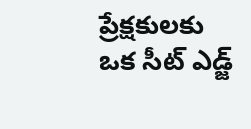ప్రేక్షకులకు ఒక సీట్ ఎడ్జ్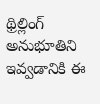థ్రిల్లింగ్ అనుభూతిని ఇవ్వడానికి ఈ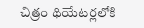చిత్రం థియేటర్లలోకి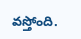వస్తోంది.